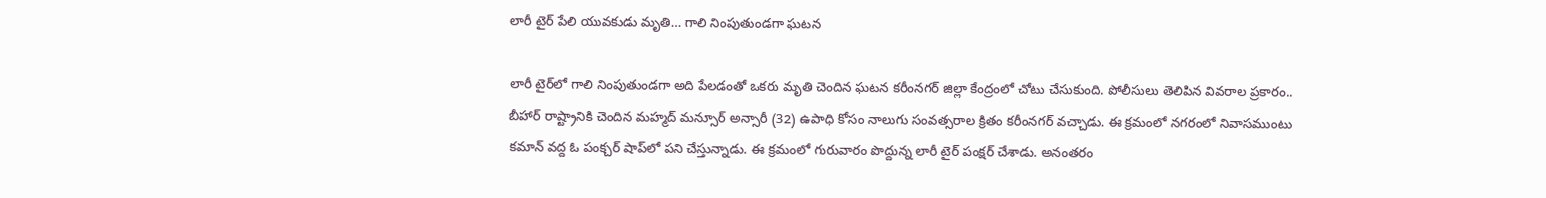లారీ టైర్ పేలి యువ‌కుడు మృతి… గాలి నింపుతుండ‌గా ఘ‌ట‌న

లారీ టైర్‌లో గాలి నింపుతుండ‌గా అది పేలడంతో ఒకరు మృతి చెందిన ఘ‌ట‌న క‌రీంన‌గ‌ర్ జిల్లా కేంద్రంలో చోటు చేసుకుంది. పోలీసులు తెలిపిన వివ‌రాల ప్ర‌కారం.. బీహార్ రాష్ట్రానికి చెందిన మ‌హ్మ‌ద్ మ‌న్సూర్ అన్సారీ (32) ఉపాధి కోసం నాలుగు సంవ‌త్స‌రాల క్రితం క‌రీంన‌గ‌ర్ వ‌చ్చాడు. ఈ క్ర‌మంలో న‌గ‌రంలో నివాస‌ముంటు క‌మాన్ వ‌ద్ద ఓ పంక్చ‌ర్ షాప్‌లో ప‌ని చేస్తున్నాడు. ఈ క్ర‌మంలో గురువారం పొద్దున్న లారీ టైర్ పంక్ష‌ర్ చేశాడు. అనంత‌రం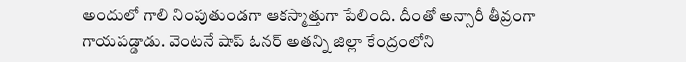అందులో గాలి నింపుతుండ‌గా ఆక‌స్మాత్తుగా పేలింది. దీంతో అన్సారీ తీవ్రంగా గాయ‌ప‌డ్డాడు. వెంట‌నే షాప్ ఓన‌ర్ అత‌న్ని జిల్లా కేంద్రంలోని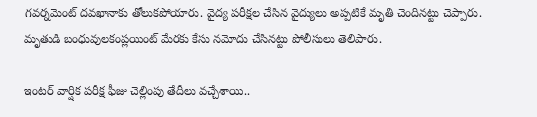గ‌వ‌ర్న‌మెంట్ ద‌వ‌ఖానాకు తోలుక‌పోయారు. వైద్య ప‌రీక్ష‌ల చేసిన వైద్యులు అప్ప‌టికే మృతి చెందిన‌ట్టు చెప్పారు. మృతుడి బంధువుల‌కంప్ల‌యింట్ మేర‌కు కేసు న‌మోదు చేసిన‌ట్టు పోలీసులు తెలిపారు.

ఇంట‌ర్ వార్షిక ప‌రీక్ష ఫీజు చెల్లింపు తేదీలు వ‌చ్చేశాయి..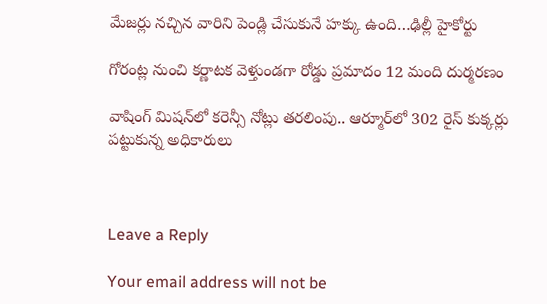మేజ‌ర్లు న‌చ్చిన వారిని పెండ్లి చేసుకునే హ‌క్కు ఉంది…ఢిల్లీ హైకోర్టు

గోరంట్ల నుంచి క‌ర్ణాట‌క వెళ్తుండ‌గా రోడ్డు ప్ర‌మాదం 12 మంది దుర్మ‌ర‌ణం

వాషింగ్‌ మిషన్‌లో కరెన్సీ నోట్లు తరలింపు.. ఆర్మూర్‌లో 302 రైస్ కుక్క‌ర్లు ప‌ట్టుకున్న అధికారులు



Leave a Reply

Your email address will not be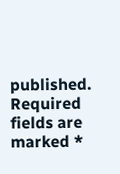published. Required fields are marked *